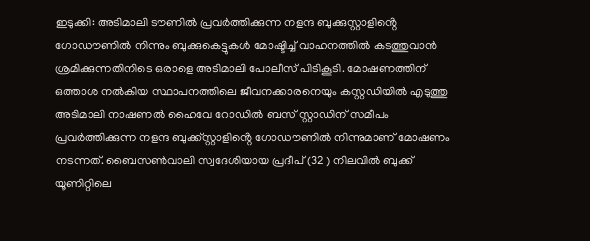ഇടുക്കി: അടിമാലി ടൗണിൽ പ്രവർത്തിക്കുന്ന നളന്ദ ബുക്കുസ്റ്റാളിൻ്റെ ഗോഡൗണിൽ നിന്നും ബുക്കുകെട്ടുകൾ മോഷ്ടിച്ച് വാഹനത്തിൽ കടത്തുവാൻ ശ്രമിക്കുന്നതിനിടെ ഒരാളെ അടിമാലി പോലീസ് പിടികൂടി. മോഷണത്തിന് ഒത്താശ നൽകിയ സ്ഥാപനത്തിലെ ജീവനക്കാരനെയും കസ്റ്റഡിയിൽ എടുത്തു അടിമാലി നാഷണൽ ഹൈവേ റോഡിൽ ബസ് സ്റ്റാഡിന് സമീപം പ്രവർത്തിക്കുന്ന നളന്ദ ബുക്ക്സ്റ്റാളിൻ്റെ ഗോഡൗണിൽ നിന്നുമാണ് മോഷണം നടന്നത്. ബൈസൺവാലി സ്വദേശിയായ പ്രദീപ് (32 ) നിലവിൽ ബുക്ക് യൂണിറ്റിലെ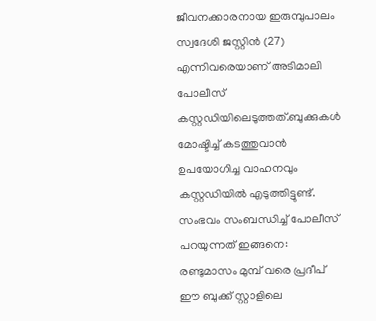ജീവനക്കാരനായ ഇരുമ്പുപാലം സ്വദേശി ജസ്റ്റിൻ (27) എന്നിവരെയാണ് അടിമാലി പോലീസ് കസ്റ്റഡിയിലെടുത്തത്.ബുക്കുകൾ മോഷ്ടിച്ച് കടത്തുവാൻ ഉപയോഗിച്ച വാഹനവും കസ്റ്റഡിയിൽ എടുത്തിട്ടുണ്ട്.
സംഭവം സംബന്ധിച്ച് പോലീസ് പറയുന്നത് ഇങ്ങനെ: രണ്ടുമാസം മുമ്പ് വരെ പ്രദീപ് ഈ ബുക്ക് സ്റ്റാളിലെ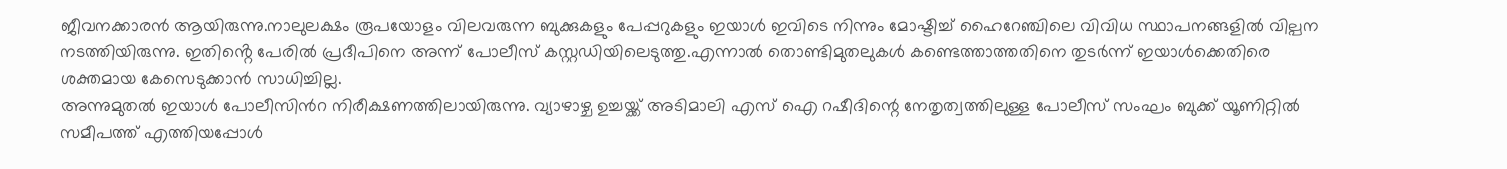ജീവനക്കാരൻ ആയിരുന്നു.നാലുലക്ഷം രൂപയോളം വിലവരുന്ന ബുക്കുകളും പേപ്പറുകളും ഇയാൾ ഇവിടെ നിന്നും മോഷ്ടിച്ച് ഹൈറേഞ്ചിലെ വിവിധ സ്ഥാപനങ്ങളിൽ വില്പന നടത്തിയിരുന്നു. ഇതിൻ്റെ പേരിൽ പ്രദീപിനെ അന്ന് പോലീസ് കസ്റ്റഡിയിലെടുത്തു.എന്നാൽ തൊണ്ടിമുതലുകൾ കണ്ടെത്താത്തതിനെ തുടർന്ന് ഇയാൾക്കെതിരെ ശക്തമായ കേസെടുക്കാൻ സാധിച്ചില്ല.
അന്നുമുതൽ ഇയാൾ പോലീസിൻറ നിരീക്ഷണത്തിലായിരുന്നു. വ്യാഴാഴ്ച ഉച്ചയ്ക്ക് അടിമാലി എസ് ഐ റഷീദിന്റെ നേതൃത്വത്തിലുള്ള പോലീസ് സംഘം ബുക്ക് യൂണിറ്റിൽ സമീപത്ത് എത്തിയപ്പോൾ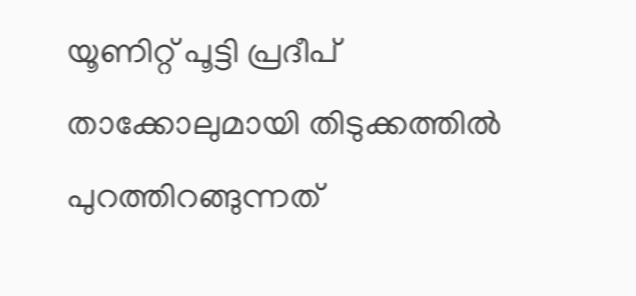യൂണിറ്റ് പൂട്ടി പ്രദീപ് താക്കോലുമായി തിടുക്കത്തിൽ പുറത്തിറങ്ങുന്നത്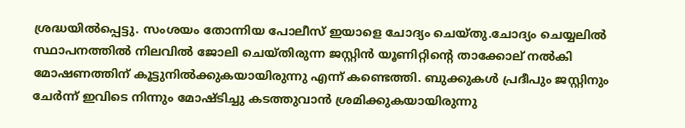ശ്രദ്ധയിൽപ്പെട്ടു. സംശയം തോന്നിയ പോലീസ് ഇയാളെ ചോദ്യം ചെയ്തു.ചോദ്യം ചെയ്യലിൽ സ്ഥാപനത്തിൽ നിലവിൽ ജോലി ചെയ്തിരുന്ന ജസ്റ്റിൻ യൂണിറ്റിന്റെ താക്കോല് നൽകി മോഷണത്തിന് കൂട്ടുനിൽക്കുകയായിരുന്നു എന്ന് കണ്ടെത്തി. ബുക്കുകൾ പ്രദീപും ജസ്റ്റിനും ചേർന്ന് ഇവിടെ നിന്നും മോഷ്ടിച്ചു കടത്തുവാൻ ശ്രമിക്കുകയായിരുന്നു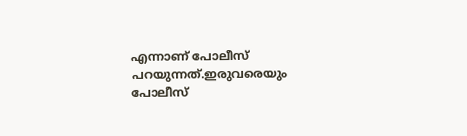എന്നാണ് പോലീസ് പറയുന്നത്.ഇരുവരെയും പോലീസ്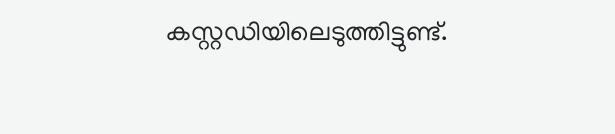കസ്റ്റഡിയിലെടുത്തിട്ടുണ്ട്.